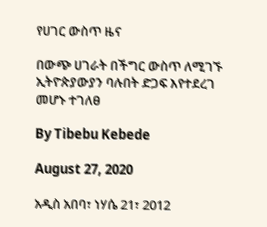የሀገር ውስጥ ዜና

በውጭ ሀገራት በችግር ውስጥ ለሚገኙ ኢትዮጵያውያን ባሉበት ድጋፍ እየተደረገ መሆኑ ተገለፀ

By Tibebu Kebede

August 27, 2020

አዲስ አበባ፣ ነሃሴ 21፣ 2012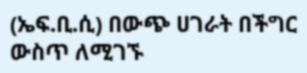(ኤፍ.ቢ.ሲ) በውጭ ሀገራት በችግር ውስጥ ለሚገኙ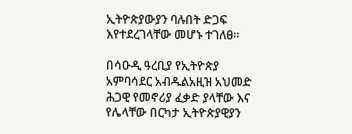ኢትዮጵያውያን ባሉበት ድጋፍ እየተደረገላቸው መሆኑ ተገለፀ።

በሳዑዲ ዓረቢያ የኢትዮጵያ አምባሳደር አብዱልአዚዝ አህመድ ሕጋዊ የመኖሪያ ፈቃድ ያላቸው እና የሌላቸው በርካታ ኢትዮጵያዊያን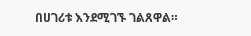በሀገሪቱ እንደሚገኙ ገልጸዋል።